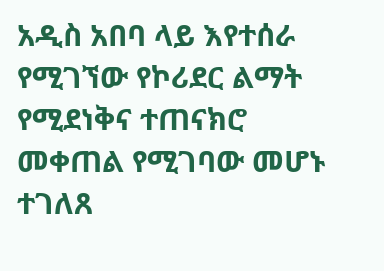አዲስ አበባ ላይ እየተሰራ የሚገኘው የኮሪደር ልማት የሚደነቅና ተጠናክሮ መቀጠል የሚገባው መሆኑ ተገለጸ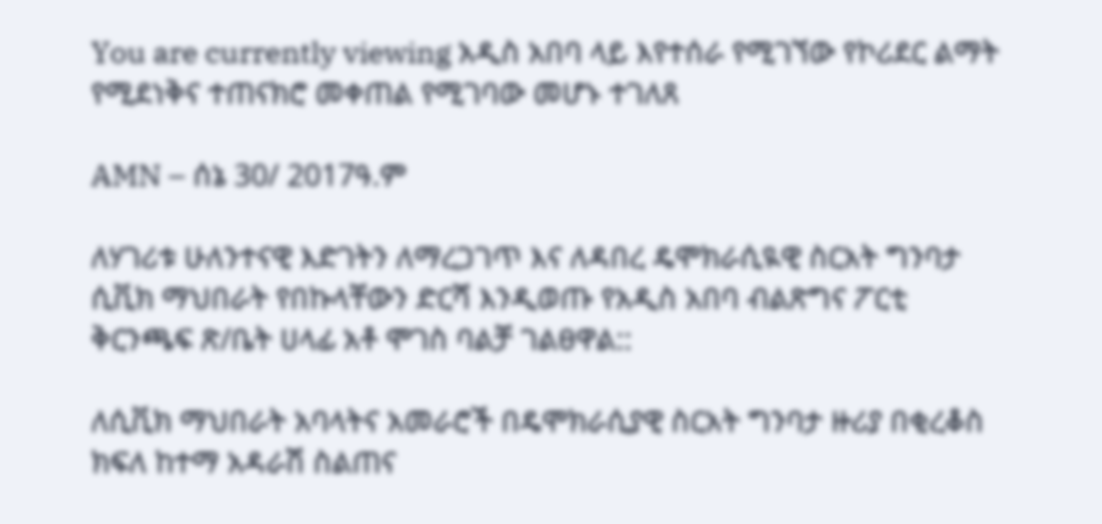You are currently viewing አዲስ አበባ ላይ እየተሰራ የሚገኘው የኮሪደር ልማት የሚደነቅና ተጠናክሮ መቀጠል የሚገባው መሆኑ ተገለጸ

AMN – ሰኔ 30/ 2017ዓ.ም

ለሃገሪቱ ሁለንተናዊ እድገትን ለማረጋገጥ እና ለዳበረ ዴሞክራሲዪዊ ስርአት ግንባታ ሲቪክ ማህበራት የበኩላቸውን ድርሻ እንዲወጡ የአዲስ አበባ ብልጽግና ፖርቲ ቅርንጫፍ ጽ/ቤት ሀላፊ አቶ ሞገስ ባልቻ ገልፀዋል::

ለሲቪክ ማህበራት አባላትና አመራሮች በዴሞክራሲያዊ ስርአት ግንባታ ዙሪያ በቂረቆስ ክፍለ ከተማ አዳራሽ ስልጠና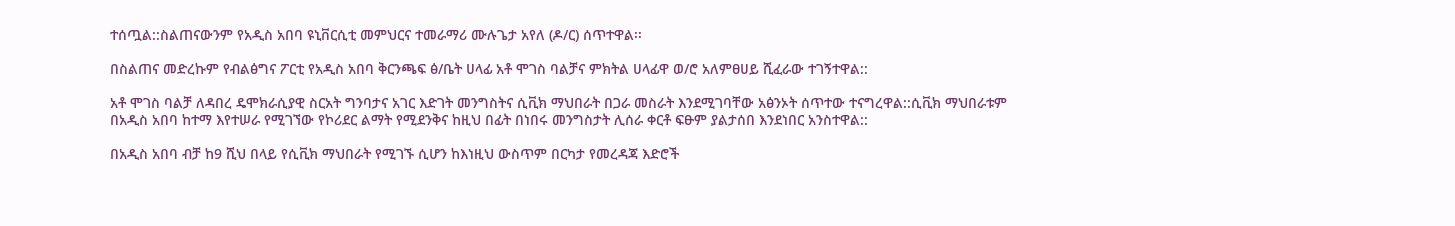ተሰጧል::ስልጠናውንም የአዲስ አበባ ዩኒቨርሲቲ መምህርና ተመራማሪ ሙሉጌታ አየለ (ዶ/ር) ሰጥተዋል፡፡

በስልጠና መድረኩም የብልፅግና ፖርቲ የአዲስ አበባ ቅርንጫፍ ፅ/ቤት ሀላፊ አቶ ሞገስ ባልቻና ምክትል ሀላፊዋ ወ/ሮ አለምፀሀይ ሺፈራው ተገኝተዋል::

አቶ ሞገስ ባልቻ ለዳበረ ዴሞክራሲያዊ ስርአት ግንባታና አገር እድገት መንግስትና ሲቪክ ማህበራት በጋራ መስራት እንደሚገባቸው አፅንኦት ሰጥተው ተናግረዋል::ሲቪክ ማህበራቱም በአዲስ አበባ ከተማ እየተሠራ የሚገኘው የኮሪደር ልማት የሚደንቅና ከዚህ በፊት በነበሩ መንግስታት ሊሰራ ቀርቶ ፍፁም ያልታሰበ እንደነበር አንስተዋል::

በአዲስ አበባ ብቻ ከ9 ሺህ በላይ የሲቪክ ማህበራት የሚገኙ ሲሆን ከእነዚህ ውስጥም በርካታ የመረዳጃ እድሮች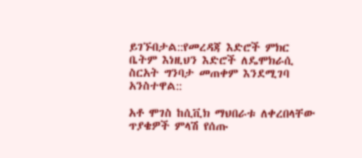ይገኙበታል::የመረዳጃ እድሮች ምክር ቤትም እነዚህን እድሮች ለዴሞክራሲ ስርአት ግንባታ መጠቀም እንደሚገባ አንስተዋል::

አቶ ሞገስ ከሲቪክ ማህበራቱ ለቀረበላቸው ጥያቄዎች ምላሽ የሰጡ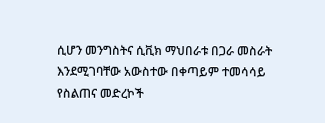ሲሆን መንግስትና ሲቪክ ማህበራቱ በጋራ መስራት እንደሚገባቸው አውስተው በቀጣይም ተመሳሳይ የስልጠና መድረኮች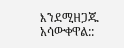እንደሚዘጋጁ አሳውቀዋል::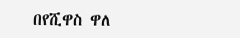በየሺዋስ ዋለ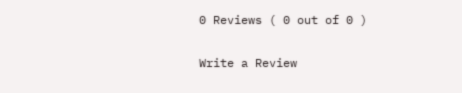0 Reviews ( 0 out of 0 )

Write a Review